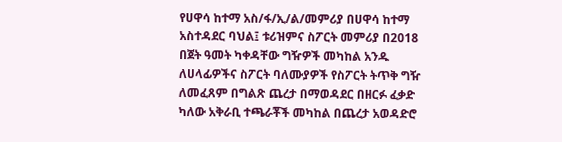የሀዋሳ ከተማ አስ/ፋ/ኢ/ል/መምሪያ በሀዋሳ ከተማ አስተዳደር ባህል፤ ቱሪዝምና ስፖርት መምሪያ በ2018 በጀት ዓመት ካቀዳቸው ግዥዎች መካከል አንዱ ለሀላፊዎችና ስፖርት ባለሙያዎች የስፖርት ትጥቅ ግዥ ለመፈጸም በግልጽ ጨረታ በማወዳደር በዘርፉ ፈቃድ ካለው አቅራቢ ተጫራቾች መካከል በጨረታ አወዳድሮ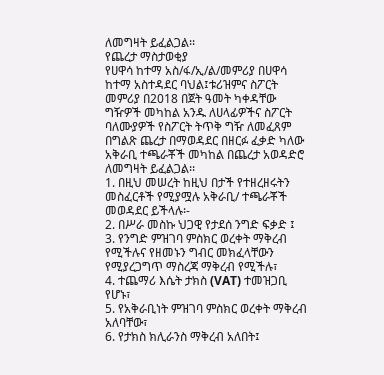ለመግዛት ይፈልጋል፡፡
የጨረታ ማስታወቂያ
የሀዋሳ ከተማ አስ/ፋ/ኢ/ል/መምሪያ በሀዋሳ ከተማ አስተዳደር ባህል፤ቱሪዝምና ስፖርት መምሪያ በ2018 በጀት ዓመት ካቀዳቸው ግዥዎች መካከል አንዱ ለሀላፊዎችና ስፖርት ባለሙያዎች የስፖርት ትጥቅ ግዥ ለመፈጸም በግልጽ ጨረታ በማወዳደር በዘርፉ ፈቃድ ካለው አቅራቢ ተጫራቾች መካከል በጨረታ አወዳድሮ ለመግዛት ይፈልጋል፡፡
1. በዚህ መሠረት ከዚህ በታች የተዘረዘሩትን መስፈርቶች የሚያሟሉ አቅራቢ/ ተጫራቾች መወዳደር ይችላሉ፡-
2. በሥራ መስኩ ህጋዊ የታደሰ ንግድ ፍቃድ ፤
3. የንግድ ምዝገባ ምስክር ወረቀት ማቅረብ የሚችሉና የዘመኑን ግብር መክፈላቸውን የሚያረጋግጥ ማስረጃ ማቅረብ የሚችሉ፣
4. ተጨማሪ እሴት ታክስ (VAT) ተመዝጋቢ የሆኑ፣
5. የአቅራቢነት ምዝገባ ምስክር ወረቀት ማቅረብ አለባቸው፣
6. የታክስ ክሊራንስ ማቅረብ አለበት፤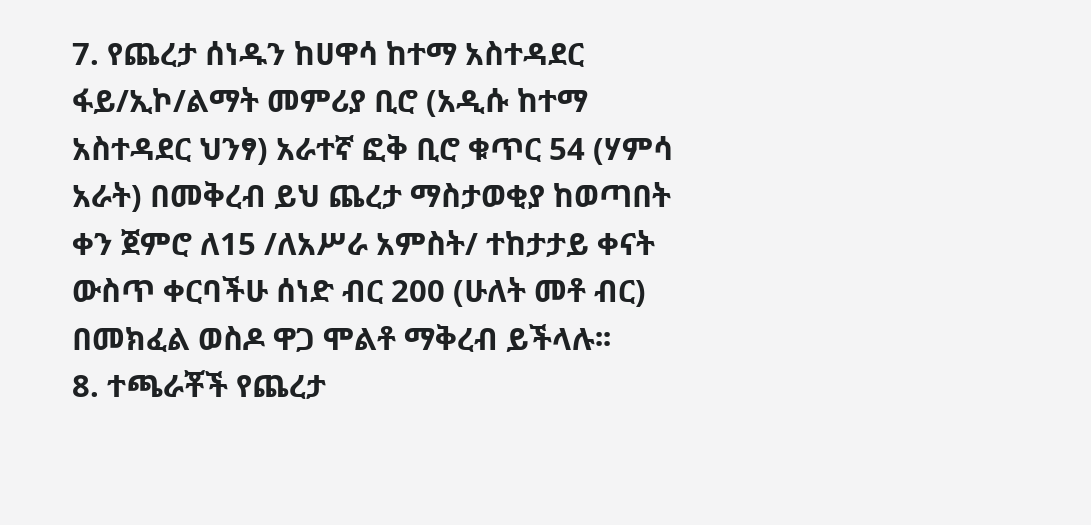7. የጨረታ ሰነዱን ከሀዋሳ ከተማ አስተዳደር ፋይ/ኢኮ/ልማት መምሪያ ቢሮ (አዲሱ ከተማ አስተዳደር ህንፃ) አራተኛ ፎቅ ቢሮ ቁጥር 54 (ሃምሳ አራት) በመቅረብ ይህ ጨረታ ማስታወቂያ ከወጣበት ቀን ጀምሮ ለ15 /ለአሥራ አምስት/ ተከታታይ ቀናት ውስጥ ቀርባችሁ ሰነድ ብር 200 (ሁለት መቶ ብር) በመክፈል ወስዶ ዋጋ ሞልቶ ማቅረብ ይችላሉ፡፡
8. ተጫራቾች የጨረታ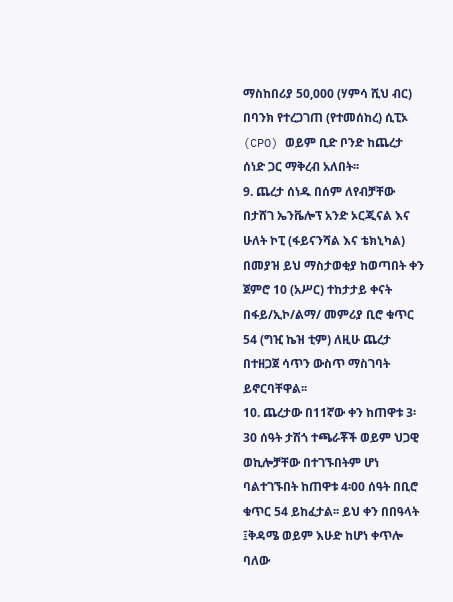ማስከበሪያ 50,000 (ሃምሳ ሺህ ብር) በባንክ የተረጋገጠ (የተመሰከረ) ሲፒኦ (CPO) ወይም ቢድ ቦንድ ከጨረታ ሰነድ ጋር ማቅረብ አለበት፡፡
9. ጨረታ ሰነዱ በሰም ለየብቻቸው በታሸገ ኤንቬሎፕ አንድ ኦርጂናል እና ሁለት ኮፒ (ፋይናንሻል እና ቴክኒካል) በመያዝ ይህ ማስታወቂያ ከወጣበት ቀን ጀምሮ 10 (አሥር) ተከታታይ ቀናት በፋይ/ኢኮ/ልማ/ መምሪያ ቢሮ ቁጥር 54 (ግዢ ኬዝ ቲም) ለዚሁ ጨረታ በተዘጋጀ ሳጥን ውስጥ ማስገባት ይኖርባቸዋል፡፡
10. ጨረታው በ11ኛው ቀን ከጠዋቱ 3፡30 ሰዓት ታሽጎ ተጫራቾች ወይም ህጋዊ ወኪሎቻቸው በተገኙበትም ሆነ ባልተገኙበት ከጠዋቱ 4፡00 ሰዓት በቢሮ ቁጥር 54 ይከፈታል፡፡ ይህ ቀን በበዓላት ፤ቅዳሜ ወይም እሁድ ከሆነ ቀጥሎ ባለው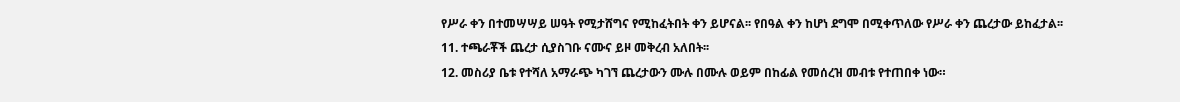የሥራ ቀን በተመሣሣይ ሠዓት የሚታሸግና የሚከፈትበት ቀን ይሆናል፡፡ የበዓል ቀን ከሆነ ደግሞ በሚቀጥለው የሥራ ቀን ጨረታው ይከፈታል፡፡
11. ተጫራቾች ጨረታ ሲያስገቡ ናሙና ይዞ መቅረብ አለበት፡፡
12. መስሪያ ቤቱ የተሻለ አማራጭ ካገኘ ጨረታውን ሙሉ በሙሉ ወይም በከፊል የመሰረዝ መብቱ የተጠበቀ ነው።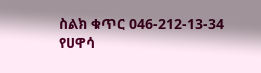ስልክ ቁጥር 046-212-13-34
የሀዋሳ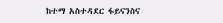ከተማ አስተዳደር ፋይናንስና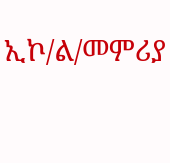ኢኮ/ል/መምሪያ